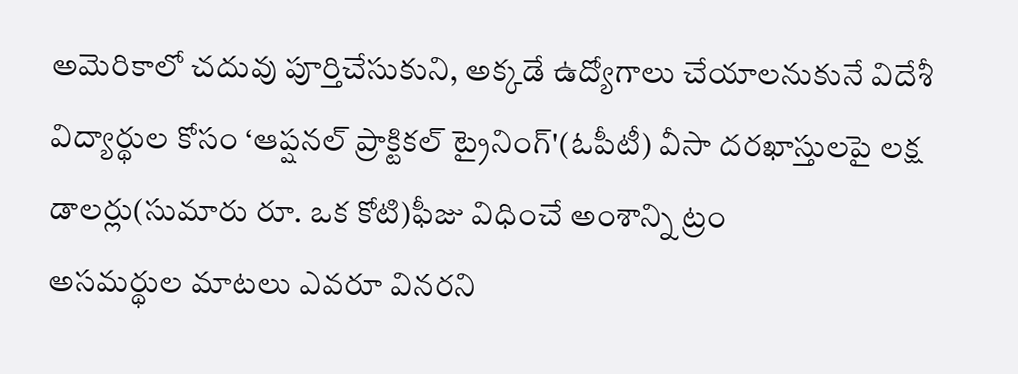అమెరికాలో చదువు పూర్తిచేసుకుని, అక్కడే ఉద్యోగాలు చేయాలనుకునే విదేశీ విద్యార్థుల కోసం ‘ఆప్షనల్ ప్రాక్టికల్ ట్రైనింగ్'(ఓపీటీ) వీసా దరఖాస్తులపై లక్ష డాలర్లు(సుమారు రూ. ఒక కోటి)ఫీజు విధించే అంశాన్ని ట్రం
అసమర్థుల మాటలు ఎవరూ వినరని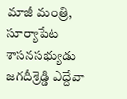మాజీ మంత్రి, సూర్యాపేట శాసనసభ్యుడు జగదీశ్రెడ్డి ఎద్దేవా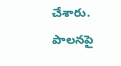చేశారు. పాలనపై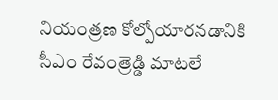నియంత్రణ కోల్పోయారనడానికి సీఎం రేవంత్రెడ్డి మాటలే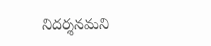నిదర్శనమని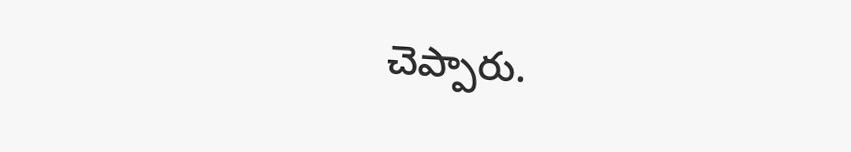చెప్పారు.